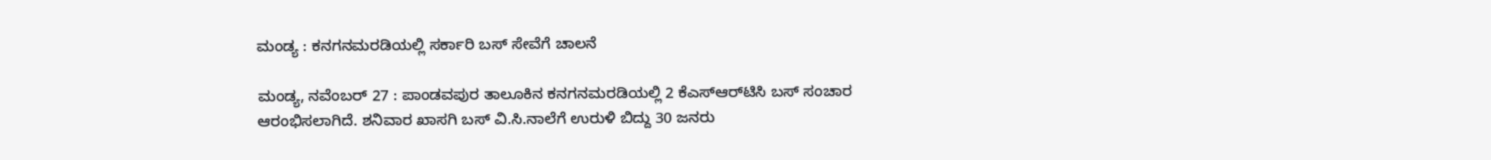ಮಂಡ್ಯ : ಕನಗನಮರಡಿಯಲ್ಲಿ ಸರ್ಕಾರಿ ಬಸ್ ಸೇವೆಗೆ ಚಾಲನೆ

ಮಂಡ್ಯ, ನವೆಂಬರ್ 27 : ಪಾಂಡವಪುರ ತಾಲೂಕಿನ ಕನಗನಮರಡಿಯಲ್ಲಿ 2 ಕೆಎಸ್ಆರ್‌ಟಿಸಿ ಬಸ್ ಸಂಚಾರ ಆರಂಭಿಸಲಾಗಿದೆ. ಶನಿವಾರ ಖಾಸಗಿ ಬಸ್ ವಿ.ಸಿ.ನಾಲೆಗೆ ಉರುಳಿ ಬಿದ್ದು 30 ಜನರು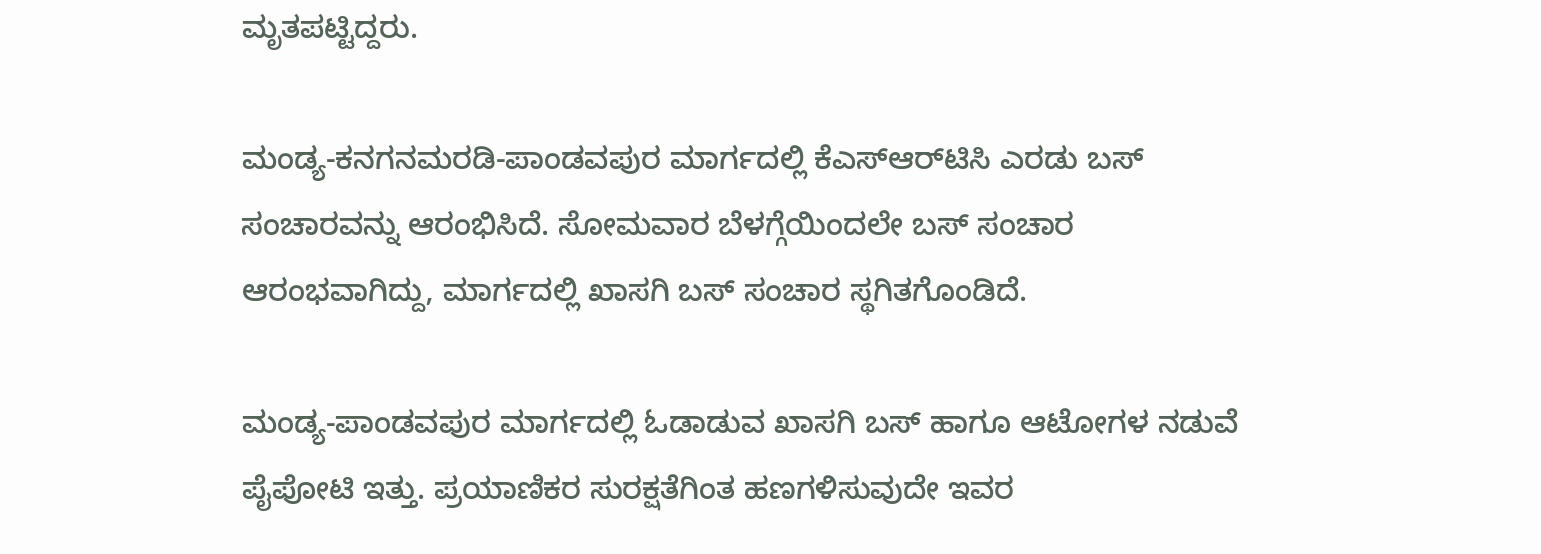ಮೃತಪಟ್ಟಿದ್ದರು.

ಮಂಡ್ಯ-ಕನಗನಮರಡಿ-ಪಾಂಡವಪುರ ಮಾರ್ಗದಲ್ಲಿ ಕೆಎಸ್ಆರ್‌ಟಿಸಿ ಎರಡು ಬಸ್ ಸಂಚಾರವನ್ನು ಆರಂಭಿಸಿದೆ. ಸೋಮವಾರ ಬೆಳಗ್ಗೆಯಿಂದಲೇ ಬಸ್ ಸಂಚಾರ ಆರಂಭವಾಗಿದ್ದು, ಮಾರ್ಗದಲ್ಲಿ ಖಾಸಗಿ ಬಸ್ ಸಂಚಾರ ಸ್ಥಗಿತಗೊಂಡಿದೆ.

ಮಂಡ್ಯ-ಪಾಂಡವಪುರ ಮಾರ್ಗದಲ್ಲಿ ಓಡಾಡುವ ಖಾಸಗಿ ಬಸ್ ಹಾಗೂ ಆಟೋಗಳ ನಡುವೆ ಪೈಪೋಟಿ ಇತ್ತು. ಪ್ರಯಾಣಿಕರ ಸುರಕ್ಷತೆಗಿಂತ ಹಣಗಳಿಸುವುದೇ ಇವರ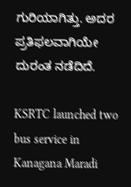ಗುರಿಯಾಗಿತ್ತು. ಅದರ ಪ್ರತಿಫಲವಾಗಿಯೇ ದುರಂತ ನಡೆದಿದೆ.

KSRTC launched two bus service in Kanagana Maradi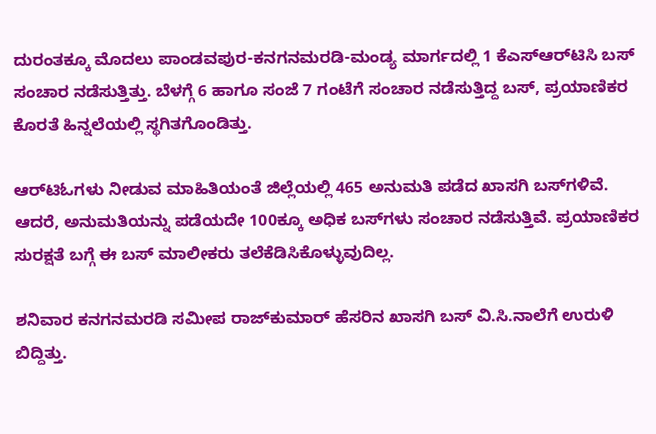ದುರಂತಕ್ಕೂ ಮೊದಲು ಪಾಂಡವಪುರ-ಕನಗನಮರಡಿ-ಮಂಡ್ಯ ಮಾರ್ಗದಲ್ಲಿ 1 ಕೆಎಸ್ಆರ್‌ಟಿಸಿ ಬಸ್ ಸಂಚಾರ ನಡೆಸುತ್ತಿತ್ತು. ಬೆಳಗ್ಗೆ 6 ಹಾಗೂ ಸಂಜೆ 7 ಗಂಟೆಗೆ ಸಂಚಾರ ನಡೆಸುತ್ತಿದ್ದ ಬಸ್, ಪ್ರಯಾಣಿಕರ ಕೊರತೆ ಹಿನ್ನಲೆಯಲ್ಲಿ ಸ್ಥಗಿತಗೊಂಡಿತ್ತು.

ಆರ್‌ಟಿಓಗಳು ನೀಡುವ ಮಾಹಿತಿಯಂತೆ ಜಿಲ್ಲೆಯಲ್ಲಿ 465 ಅನುಮತಿ ಪಡೆದ ಖಾಸಗಿ ಬಸ್‌ಗಳಿವೆ. ಆದರೆ, ಅನುಮತಿಯನ್ನು ಪಡೆಯದೇ 100ಕ್ಕೂ ಅಧಿಕ ಬಸ್‌ಗಳು ಸಂಚಾರ ನಡೆಸುತ್ತಿವೆ. ಪ್ರಯಾಣಿಕರ ಸುರಕ್ಷತೆ ಬಗ್ಗೆ ಈ ಬಸ್ ಮಾಲೀಕರು ತಲೆಕೆಡಿಸಿಕೊಳ್ಳುವುದಿಲ್ಲ.

ಶನಿವಾರ ಕನಗನಮರಡಿ ಸಮೀಪ ರಾಜ್‌ಕುಮಾರ್ ಹೆಸರಿನ ಖಾಸಗಿ ಬಸ್ ವಿ.ಸಿ.ನಾಲೆಗೆ ಉರುಳಿ ಬಿದ್ದಿತ್ತು.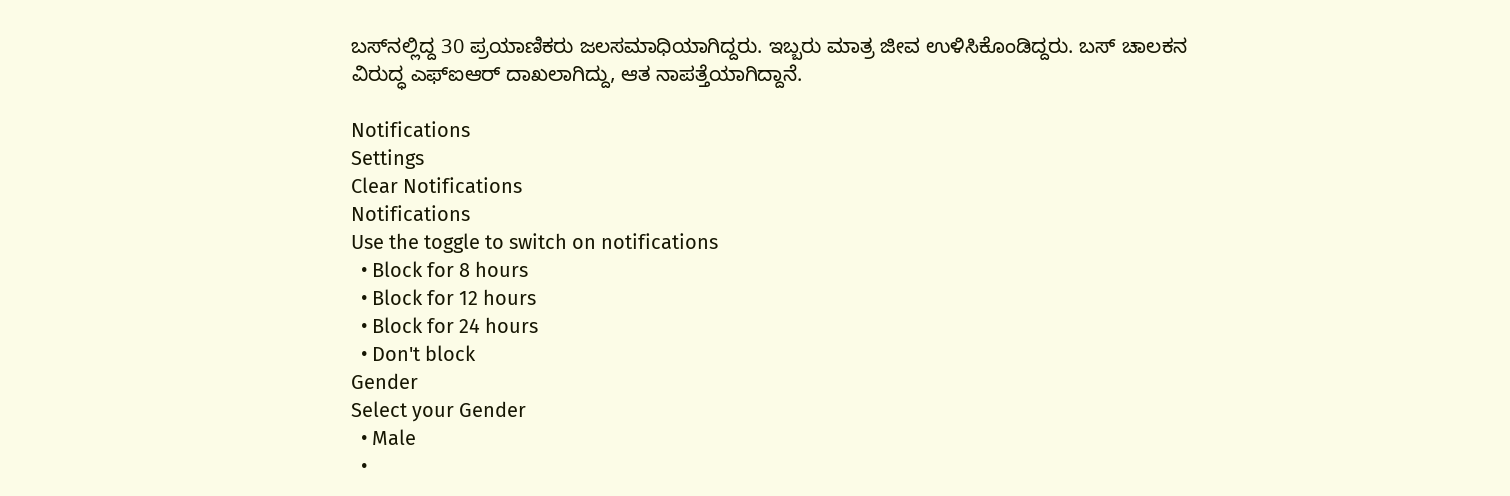ಬಸ್‌ನಲ್ಲಿದ್ದ 30 ಪ್ರಯಾಣಿಕರು ಜಲಸಮಾಧಿಯಾಗಿದ್ದರು. ಇಬ್ಬರು ಮಾತ್ರ ಜೀವ ಉಳಿಸಿಕೊಂಡಿದ್ದರು. ಬಸ್‌ ಚಾಲಕನ ವಿರುದ್ಧ ಎಫ್‌ಐಆರ್ ದಾಖಲಾಗಿದ್ದು, ಆತ ನಾಪತ್ತೆಯಾಗಿದ್ದಾನೆ.

Notifications
Settings
Clear Notifications
Notifications
Use the toggle to switch on notifications
  • Block for 8 hours
  • Block for 12 hours
  • Block for 24 hours
  • Don't block
Gender
Select your Gender
  • Male
  •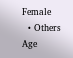Female
  • Others
Age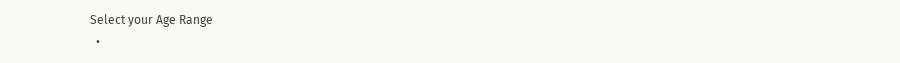Select your Age Range
  •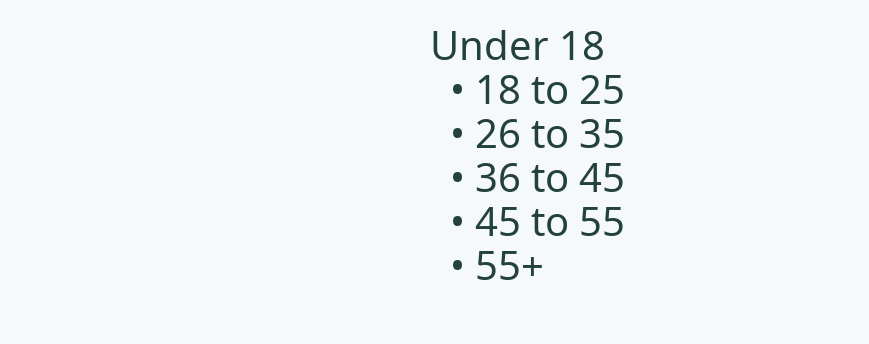Under 18
  • 18 to 25
  • 26 to 35
  • 36 to 45
  • 45 to 55
  • 55+